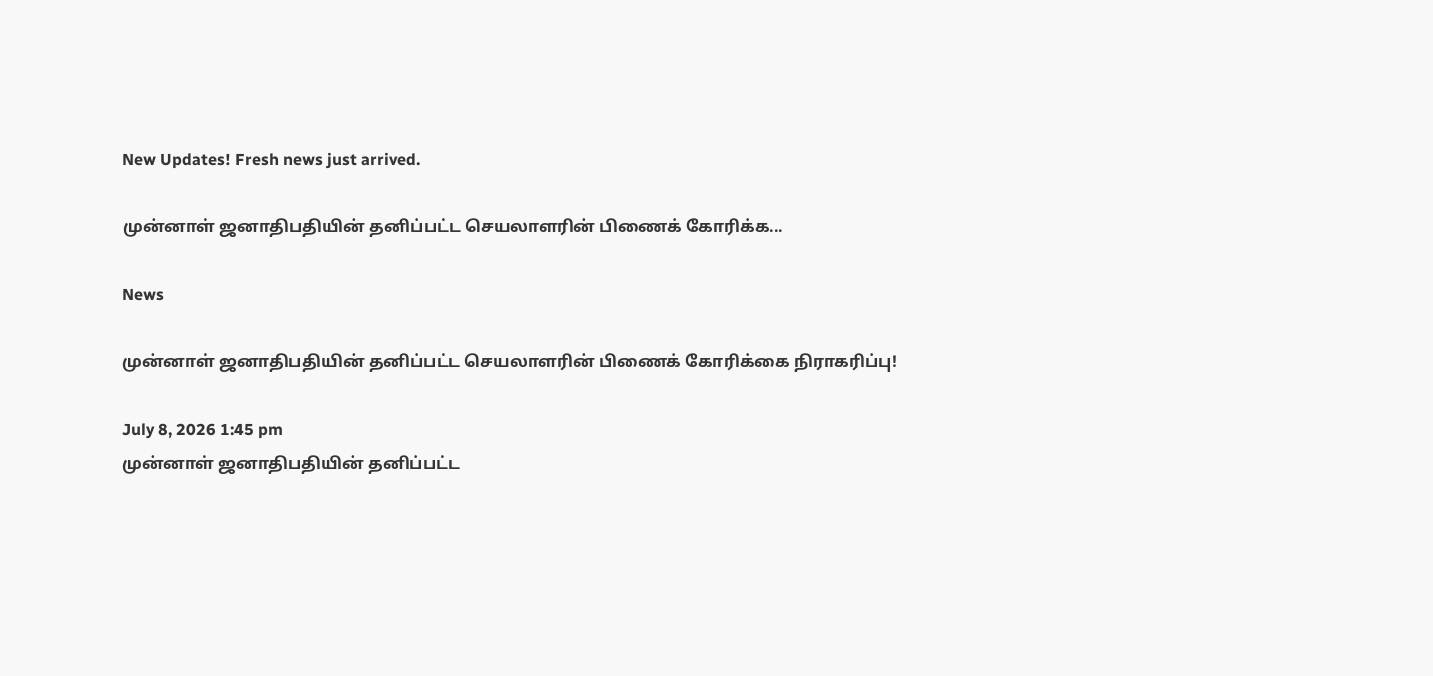New Updates! Fresh news just arrived.

முன்னாள் ஜனாதிபதியின் தனிப்பட்ட செயலாளரின் பிணைக் கோரிக்க...

News

முன்னாள் ஜனாதிபதியின் தனிப்பட்ட செயலாளரின் பிணைக் கோரிக்கை நிராகரிப்பு!

July 8, 2026 1:45 pm
முன்னாள் ஜனாதிபதியின் தனிப்பட்ட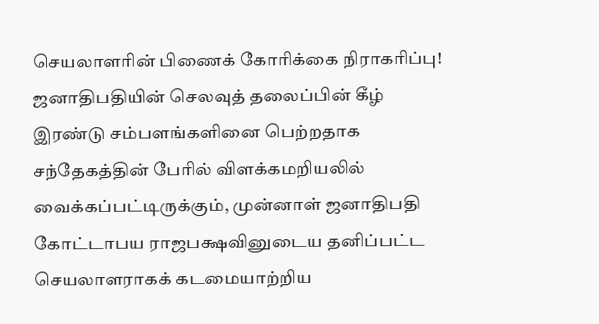செயலாளரின் பிணைக் கோரிக்கை நிராகரிப்பு!
ஜனாதிபதியின் செலவுத் தலைப்பின் கீழ் இரண்டு சம்பளங்களினை பெற்றதாக சந்தேகத்தின் பேரில் விளக்கமறியலில் வைக்கப்பட்டிருக்கும், முன்னாள் ஜனாதிபதி கோட்டாபய ராஜபக்ஷவினுடைய தனிப்பட்ட செயலாளராகக் கடமையாற்றிய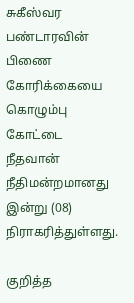சுகீஸ்வர பண்டாரவின் பிணை கோரிக்கையை கொழும்பு கோட்டை நீதவான் நீதிமன்றமானது இன்று (08) நிராகரித்துள்ளது.

குறித்த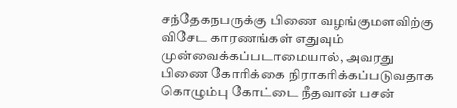சந்தேகநபருக்கு பிணை வழங்குமளவிற்கு விசேட காரணங்கள் எதுவும் முன்வைக்கப்படாமையால், அவரது பிணை கோரிக்கை நிராகரிக்கப்படுவதாக கொழும்பு கோட்டை நீதவான் பசன்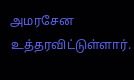அமரசேன உத்தரவிட்டுள்ளார்.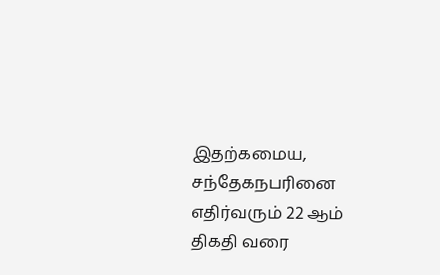இதற்கமைய, சந்தேகநபரினை எதிர்வரும் 22 ஆம் திகதி வரை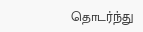தொடர்ந்து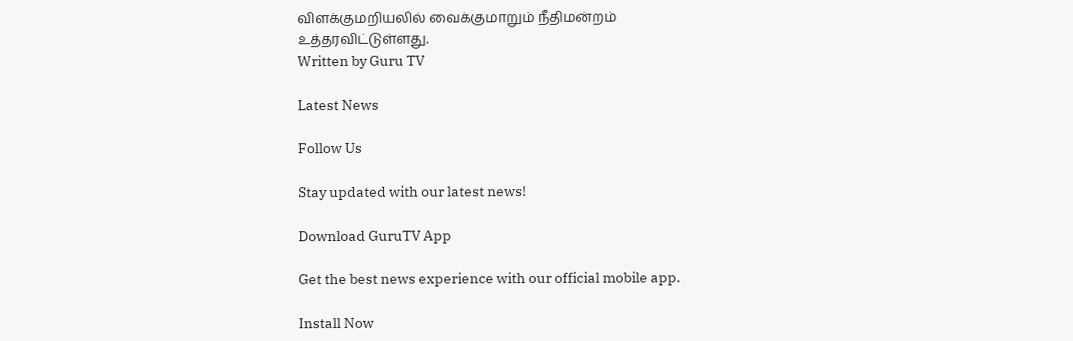விளக்குமறியலில் வைக்குமாறும் நீதிமன்றம் உத்தரவிட்டுள்ளது.
Written by Guru TV

Latest News

Follow Us

Stay updated with our latest news!

Download GuruTV App

Get the best news experience with our official mobile app.

Install Now